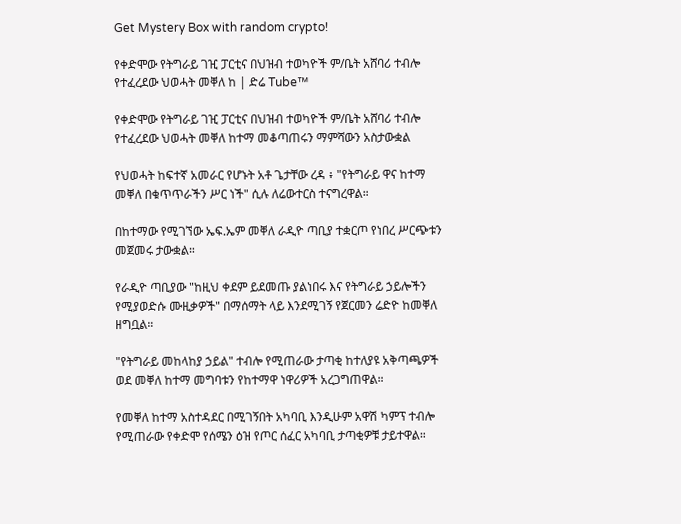Get Mystery Box with random crypto!

የቀድሞው የትግራይ ገዢ ፓርቲና በህዝብ ተወካዮች ም/ቤት አሸባሪ ተብሎ የተፈረደው ህወሓት መቐለ ከ | ድሬ Tube™

የቀድሞው የትግራይ ገዢ ፓርቲና በህዝብ ተወካዮች ም/ቤት አሸባሪ ተብሎ የተፈረደው ህወሓት መቐለ ከተማ መቆጣጠሩን ማምሻውን አስታውቋል

የህወሓት ከፍተኛ አመራር የሆኑት አቶ ጌታቸው ረዳ ፥ "የትግራይ ዋና ከተማ መቐለ በቁጥጥራችን ሥር ነች" ሲሉ ለሬውተርስ ተናግረዋል።

በከተማው የሚገኘው ኤፍ.ኤም መቐለ ራዲዮ ጣቢያ ተቋርጦ የነበረ ሥርጭቱን መጀመሩ ታውቋል።

የራዲዮ ጣቢያው "ከዚህ ቀደም ይደመጡ ያልነበሩ እና የትግራይ ኃይሎችን የሚያወድሱ ሙዚቃዎች" በማሰማት ላይ እንደሚገኝ የጀርመን ሬድዮ ከመቐለ ዘግቧል።

"የትግራይ መከላከያ ኃይል" ተብሎ የሚጠራው ታጣቂ ከተለያዩ አቅጣጫዎች ወደ መቐለ ከተማ መግባቱን የከተማዋ ነዋሪዎች አረጋግጠዋል።

የመቐለ ከተማ አስተዳደር በሚገኝበት አካባቢ እንዲሁም አዋሽ ካምፕ ተብሎ የሚጠራው የቀድሞ የሰሜን ዕዝ የጦር ሰፈር አካባቢ ታጣቂዎቹ ታይተዋል።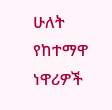ሁለት የከተማዋ ነዋሪዎች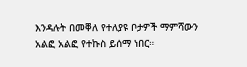እንዳሉት በመቐለ የተለያዩ ቦታዎች ማምሻውን አልፎ አልፎ የተኩስ ይሰማ ነበር።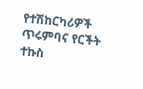የተሽከርካሪዎች ጥሩምባና የርችት ተኩስ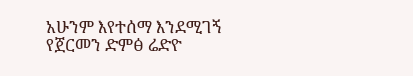አሁንም እየተሰማ እንደሚገኝ የጀርመን ድምፅ ሬድዮ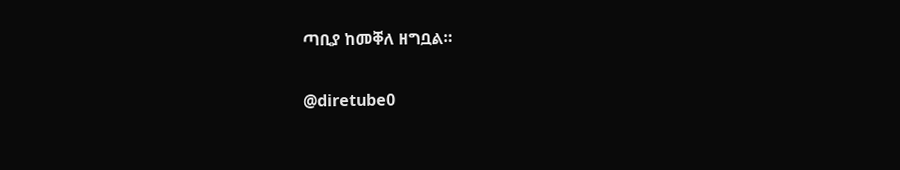ጣቢያ ከመቐለ ዘግቧል።

@diretube0